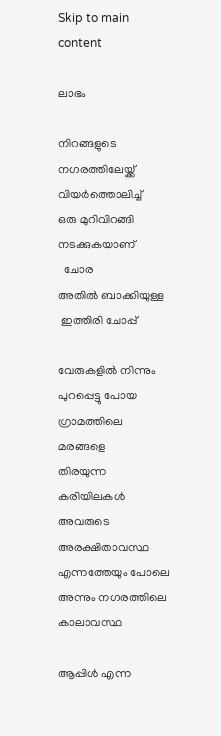Skip to main content

ലാഭം

നിറങ്ങളുടെ നഗരത്തിലേയ്ക്ക്
വിയർത്തൊലിച്ച്
ഒരു മുറിവിറങ്ങി നടക്കുകയാണ്
  ചോര
അതിൽ ബാക്കിയുള്ള
 ഇത്തിരി ചോപ്പ്

വേരുകളിൽ നിന്നും
പുറപ്പെട്ടു പോയ ഗ്രാമത്തിലെ  മരങ്ങളെ
തിരയുന്ന  കരിയിലകൾ
അവരുടെ അരക്ഷിതാവസ്ഥ
എന്നത്തേയും പോലെ
അന്നും നഗരത്തിലെ കാലാവസ്ഥ

ആപ്പിൾ എന്ന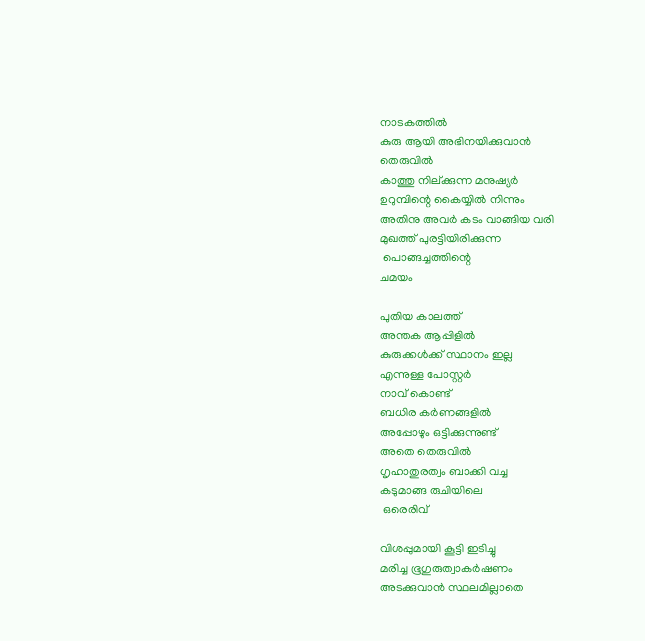നാടകത്തിൽ
കുരു ആയി അഭിനയിക്കുവാൻ
തെരുവിൽ
കാത്തു നില്ക്കുന്ന മനുഷ്യർ
ഉറുമ്പിന്റെ കൈയ്യിൽ നിന്നും
അതിനു അവർ കടം വാങ്ങിയ വരി
മുഖത്ത് പുരട്ടിയിരിക്കുന്ന
 പൊങ്ങച്ചത്തിന്റെ
ചമയം

പുതിയ കാലത്ത്
അന്തക ആപ്പിളിൽ
കുരുക്കൾക്ക് സ്ഥാനം ഇല്ല
എന്നുള്ള പോസ്റ്റർ
നാവ് കൊണ്ട്
ബധിര കർണങ്ങളിൽ
അപ്പോഴും ഒട്ടിക്കുന്നുണ്ട്
അതെ തെരുവിൽ
ഗൃഹാതുരത്വം ബാക്കി വച്ച
കടുമാങ്ങ രുചിയിലെ
 ഒരെരിവ്

വിശപ്പുമായി കൂട്ടി ഇടിച്ചു
മരിച്ച ഭൂഗുരുത്വാകർഷണം
അടക്കുവാൻ സ്ഥലമില്ലാതെ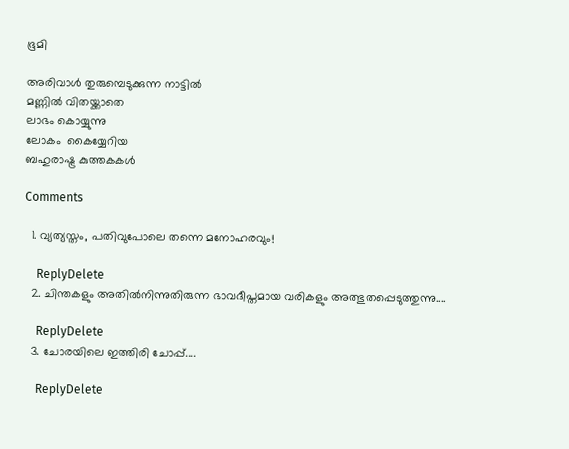ഭൂമി

അരിവാൾ തുരുമ്പെടുക്കുന്ന നാട്ടിൽ
മണ്ണിൽ വിതയ്ക്കാതെ
ലാഭം കൊയ്യുന്നു
ലോകം  കൈയ്യേറിയ
ബഹുരാഷ്ട്ര കുത്തകകൾ

Comments

  1. വ്യത്യസ്തം, പതിവുപോലെ തന്നെ മനോഹരവും!

    ReplyDelete
  2. ചിന്തകളും അതിൽനിന്നുതിരുന്ന ഭാവദീപ്തമായ വരികളും അത്ഭുതപ്പെടുത്തുന്നു....

    ReplyDelete
  3. ചോരയിലെ ഇത്തിരി ചോപ്പ്....

    ReplyDelete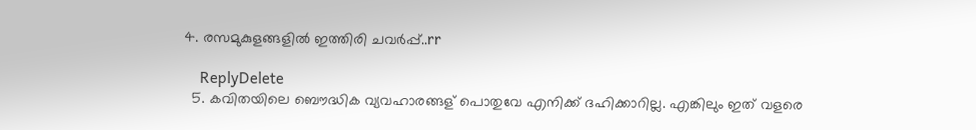4. രസമുകുളങ്ങളില്‍ ഇത്തിരി ചവര്‍പ്പ്..rr

    ReplyDelete
  5. കവിതയിലെ ബൌദ്ധിക വ്യവഹാരങ്ങള് പൊതുവേ എനിക്ക് ദഹിക്കാറില്ല. എങ്കിലും ഇത് വളരെ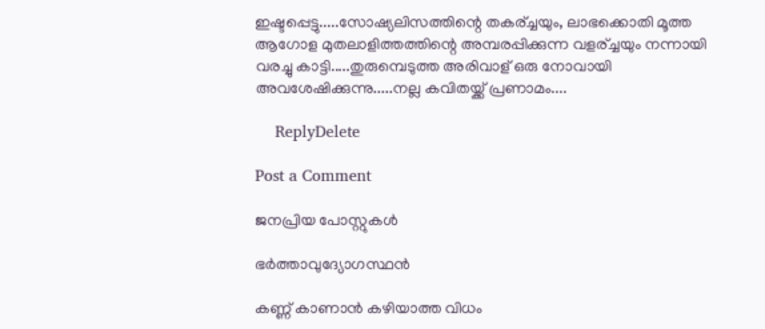ഇഷ്ടപ്പെട്ടു.....സോഷ്യലിസത്തിന്റെ തകര്ച്ചയും, ലാഭക്കൊതി മൂത്ത ആഗോള മുതലാളിത്തത്തിന്റെ അമ്പരപ്പിക്കുന്ന വളര്ച്ചയും നന്നായി വരച്ചു കാട്ടി.....തുരുമ്പെടുത്ത അരിവാള് ഒരു നോവായി അവശേഷിക്കുന്നു.....നല്ല കവിതയ്ക്ക് പ്രണാമം....

    ReplyDelete

Post a Comment

ജനപ്രിയ പോസ്റ്റുകൾ

ഭർത്താവുദ്യോഗസ്ഥൻ

കണ്ണ് കാണാൻ കഴിയാത്ത വിധം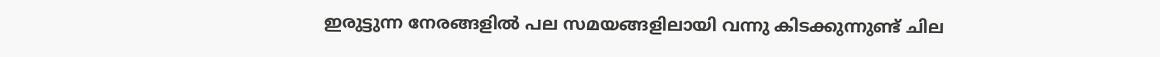ഇരുട്ടുന്ന നേരങ്ങളിൽ പല സമയങ്ങളിലായി വന്നു കിടക്കുന്നുണ്ട് ചില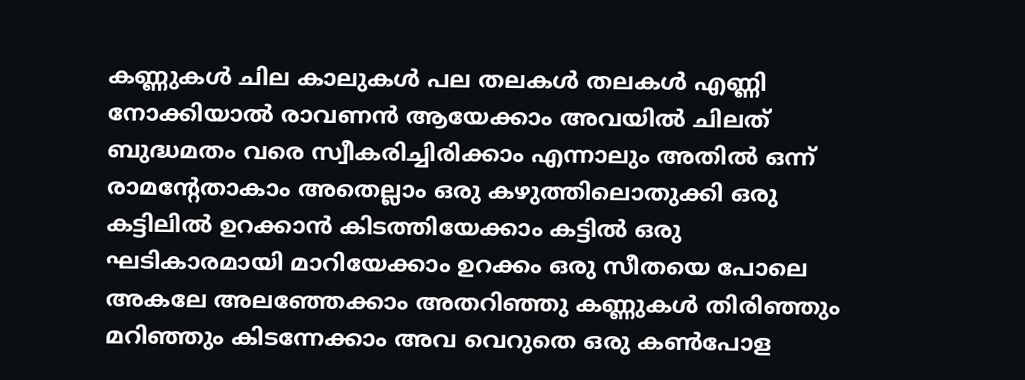കണ്ണുകൾ ചില കാലുകൾ പല തലകൾ തലകൾ എണ്ണി നോക്കിയാൽ രാവണൻ ആയേക്കാം അവയിൽ ചിലത് ബുദ്ധമതം വരെ സ്വീകരിച്ചിരിക്കാം എന്നാലും അതിൽ ഒന്ന് രാമന്റേതാകാം അതെല്ലാം ഒരു കഴുത്തിലൊതുക്കി ഒരു കട്ടിലിൽ ഉറക്കാൻ കിടത്തിയേക്കാം കട്ടിൽ ഒരു ഘടികാരമായി മാറിയേക്കാം ഉറക്കം ഒരു സീതയെ പോലെ അകലേ അലഞ്ഞേക്കാം അതറിഞ്ഞു കണ്ണുകൾ തിരിഞ്ഞും മറിഞ്ഞും കിടന്നേക്കാം അവ വെറുതെ ഒരു കണ്‍പോള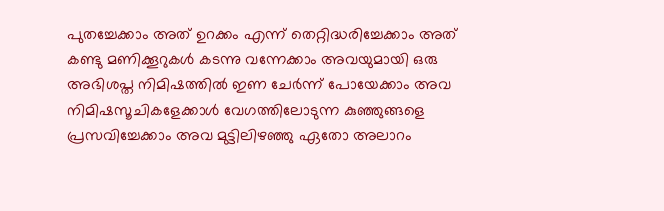പുതച്ചേക്കാം അത് ഉറക്കം എന്ന് തെറ്റിദ്ധരിച്ചേക്കാം അത് കണ്ടു മണിക്കൂറുകൾ കടന്നു വന്നേക്കാം അവയുമായി ഒരു  അഭിശപ്ത നിമിഷത്തിൽ ഇണ ചേർന്ന് പോയേക്കാം അവ നിമിഷസൂചികളേക്കാൾ വേഗത്തിലോടുന്ന കുഞ്ഞുങ്ങളെ പ്രസവിച്ചേക്കാം അവ മുട്ടിലിഴഞ്ഞു ഏതോ അലാറം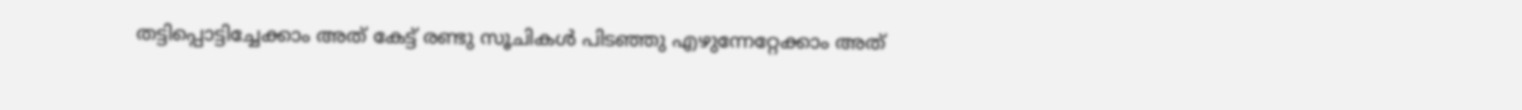തട്ടിപ്പൊട്ടിച്ചേക്കാം അത് കേട്ട് രണ്ടു സൂചികൾ പിടഞ്ഞു എഴുന്നേറ്റേക്കാം അത്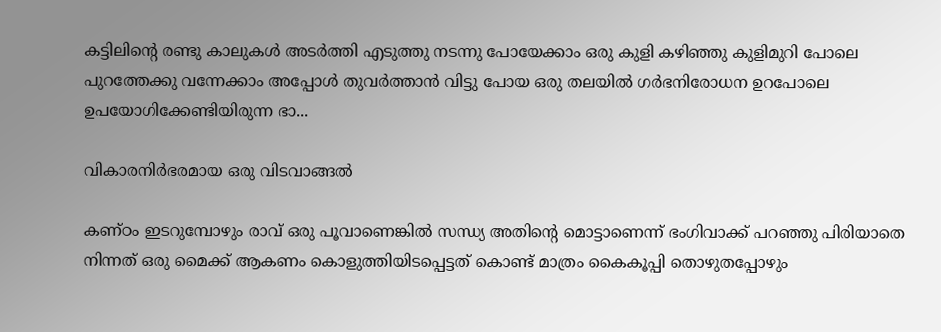കട്ടിലിന്റെ രണ്ടു കാലുകൾ അടർത്തി എടുത്തു നടന്നു പോയേക്കാം ഒരു കുളി കഴിഞ്ഞു കുളിമുറി പോലെ പുറത്തേക്കു വന്നേക്കാം അപ്പോൾ തുവർത്താൻ വിട്ടു പോയ ഒരു തലയിൽ ഗർഭനിരോധന ഉറപോലെ ഉപയോഗിക്കേണ്ടിയിരുന്ന ഭാ...

വികാരനിർഭരമായ ഒരു വിടവാങ്ങൽ

കണ്ഠം ഇടറുമ്പോഴും രാവ് ഒരു പൂവാണെങ്കിൽ സന്ധ്യ അതിന്റെ മൊട്ടാണെന്ന് ഭംഗിവാക്ക് പറഞ്ഞു പിരിയാതെ നിന്നത് ഒരു മൈക്ക് ആകണം കൊളുത്തിയിടപ്പെട്ടത് കൊണ്ട് മാത്രം കൈകൂപ്പി തൊഴുതപ്പോഴും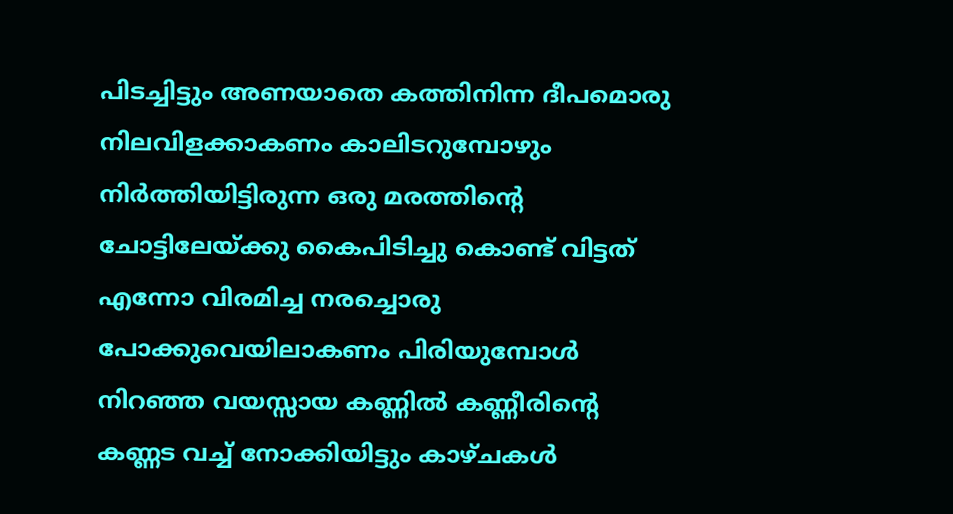പിടച്ചിട്ടും അണയാതെ കത്തിനിന്ന ദീപമൊരു നിലവിളക്കാകണം കാലിടറുമ്പോഴും നിർത്തിയിട്ടിരുന്ന ഒരു മരത്തിന്റെ ചോട്ടിലേയ്ക്കു കൈപിടിച്ചു കൊണ്ട് വിട്ടത് എന്നോ വിരമിച്ച നരച്ചൊരു പോക്കുവെയിലാകണം പിരിയുമ്പോൾ നിറഞ്ഞ വയസ്സായ കണ്ണിൽ കണ്ണീരിന്റെ കണ്ണട വച്ച് നോക്കിയിട്ടും കാഴ്ചകൾ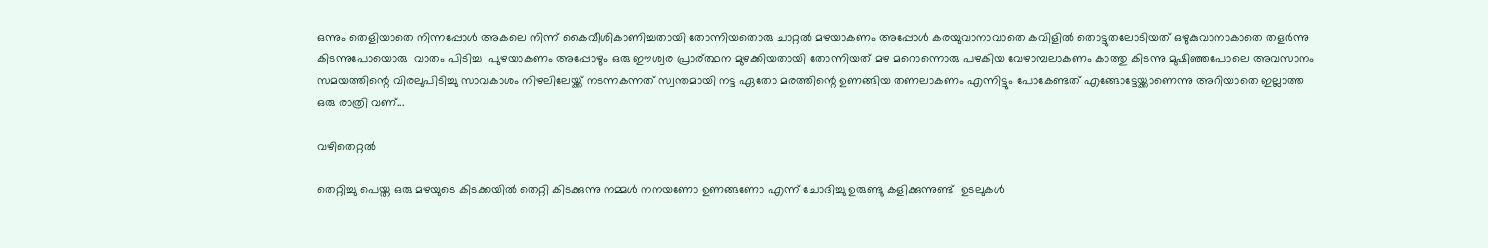ഒന്നും തെളിയാതെ നിന്നപ്പോൾ അകലെ നിന്ന് കൈവീശികാണിച്ചതായി തോന്നിയതൊരു ചാറ്റൽ മഴയാകണം അപ്പോൾ കരയുവാനാവാതെ കവിളിൽ തൊട്ടുതലോടിയത് ഒഴുകുവാനാകാതെ തളർന്നു കിടന്നുപോയൊരു  വാതം പിടിച്ച  പുഴയാകണം അപ്പോഴും ഒരു ഈശ്വര പ്രാര്ത്ഥന മുഴക്കിയതായി തോന്നിയത് മഴ മറൊന്നൊരു പഴകിയ വേഴാമ്പലാകണം കാത്തു കിടന്നു മുഷിഞ്ഞപോലെ അവസാനം സമയത്തിന്റെ വിരലുപിടിച്ചു സാവകാശം നിഴലിലേയ്ക്ക് നടന്നകന്നത് സ്വന്തമായി നട്ട ഏതോ മരത്തിന്റെ ഉണങ്ങിയ തണലാകണം എന്നിട്ടും പോകേണ്ടത് എങ്ങോട്ടേയ്ക്കാണെന്നു അറിയാതെ ഇല്ലാത്ത ഒരു രാത്രി വണ്...

വഴിതെറ്റൽ

തെറ്റിച്ചു പെയ്ത ഒരു മഴയുടെ കിടക്കയിൽ തെറ്റി കിടക്കുന്നു നമ്മൾ നനയണോ ഉണങ്ങണോ എന്ന് ചോദിച്ചു ഉരുണ്ടു കളിക്കുന്നുണ്ട്  ഉടലുകൾ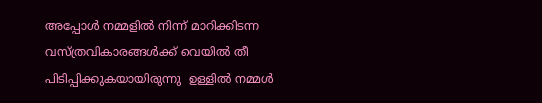അപ്പോൾ നമ്മളിൽ നിന്ന് മാറിക്കിടന്ന  വസ്ത്രവികാരങ്ങൾക്ക് വെയിൽ തീ  പിടിപ്പിക്കുകയായിരുന്നു  ഉള്ളിൽ നമ്മൾ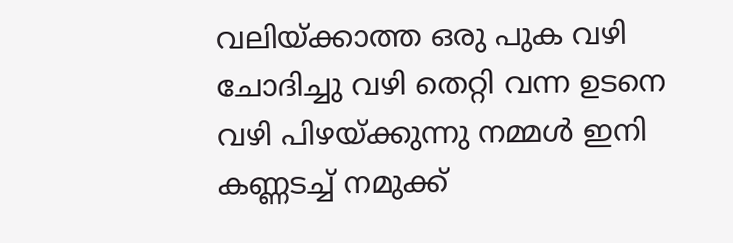വലിയ്ക്കാത്ത ഒരു പുക വഴി ചോദിച്ചു വഴി തെറ്റി വന്ന ഉടനെ വഴി പിഴയ്ക്കുന്നു നമ്മൾ ഇനി കണ്ണടച്ച് നമുക്ക്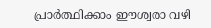പ്രാർത്ഥിക്കാം ഈശ്വരാ വഴി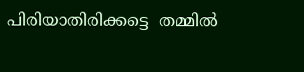പിരിയാതിരിക്കട്ടെ  തമ്മിൽ